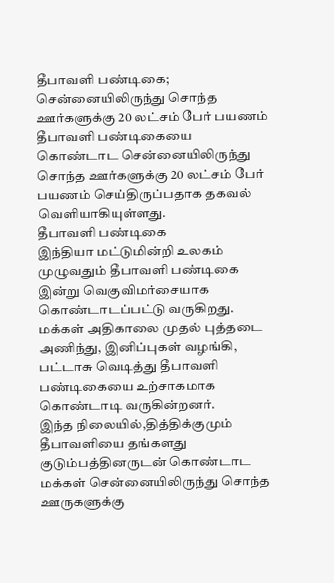தீபாவளி பண்டிகை; சென்னையிலிருந்து சொந்த ஊர்களுக்கு 20 லட்சம் பேர் பயணம்
தீபாவளி பண்டிகையை கொண்டாட சென்னையிலிருந்து சொந்த ஊர்களுக்கு 20 லட்சம் பேர் பயணம் செய்திருப்பதாக தகவல் வெளியாகியுள்ளது.
தீபாவளி பண்டிகை
இந்தியா மட்டுமின்றி உலகம் முழுவதும் தீபாவளி பண்டிகை இன்று வெகுவிமர்சையாக கொண்டாடப்பட்டு வருகிறது.
மக்கள் அதிகாலை முதல் புத்தடை அணிந்து, இனிப்புகள் வழங்கி, பட்டாசு வெடித்து தீபாவளி பண்டிகையை உற்சாகமாக கொண்டாடி வருகின்றனர்.
இந்த நிலையில்,தித்திக்குமும் தீபாவளியை தங்களது குடும்பத்தினருடன் கொண்டாட மக்கள் சென்னையிலிருந்து சொந்த ஊருகளுக்கு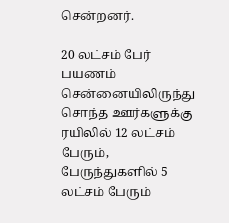சென்றனர்.

20 லட்சம் பேர் பயணம்
சென்னையிலிருந்து சொந்த ஊர்களுக்கு ரயிலில் 12 லட்சம் பேரும், பேருந்துகளில் 5 லட்சம் பேரும்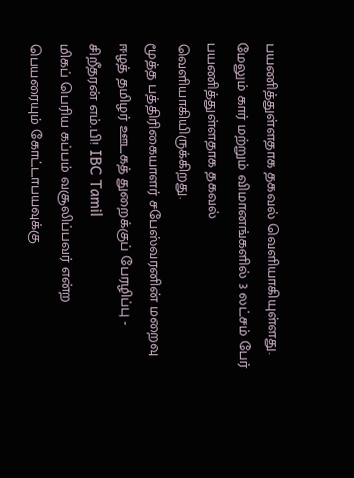பயணித்துள்ளதாக தகவல் வெளியாகியுள்ளது.
மேலும் கார் மற்றும் விமானங்களில் 3 லட்சம் பேர் பயணித்துள்ளதாக தகவல் வெளியாகியிருக்கிறது.
மூத்த பத்திரிகையாளர் சபேஸ்வரனின் மறைவு ஈழத் தமிழர் ஊடகத் துறைக்குப் பேரழிப்பு - சிறீதரன் எம்.பி! IBC Tamil
மிகப் பெரிய கப்பம் வசூலிப்பவர் என்ற பெயரையும் கோட்டாபயவுக்கு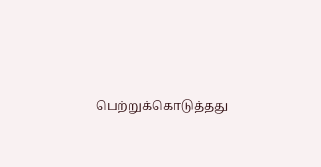பெற்றுக்கொடுத்தது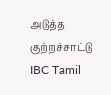அடுத்த குற்றச்சாட்டு IBC Tamil